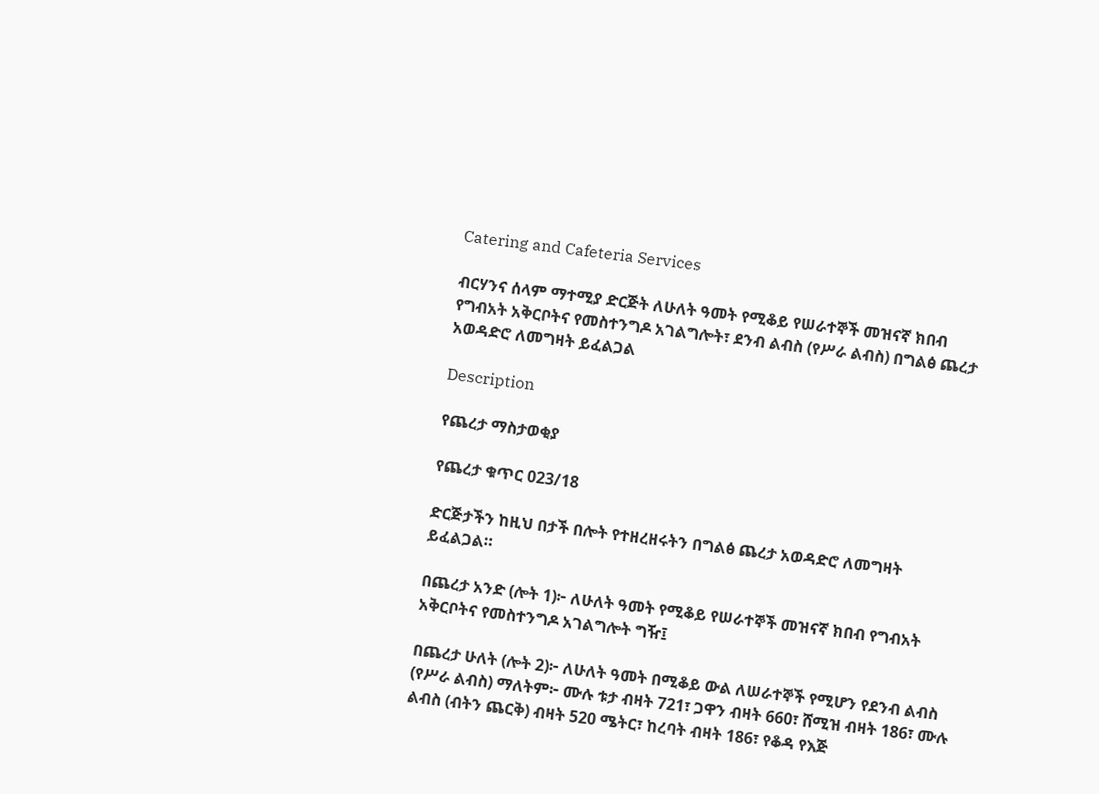Catering and Cafeteria Services

ብርሃንና ሰላም ማተሚያ ድርጅት ለሁለት ዓመት የሚቆይ የሠራተኞች መዝናኛ ክበብ የግብአት አቅርቦትና የመስተንግዶ አገልግሎት፣ ደንብ ልብስ (የሥራ ልብስ) በግልፅ ጨረታ አወዳድሮ ለመግዛት ይፈልጋል

Description

የጨረታ ማስታወቂያ

የጨረታ ቁጥር 023/18

ድርጅታችን ከዚህ በታች በሎት የተዘረዘሩትን በግልፅ ጨረታ አወዳድሮ ለመግዛት ይፈልጋል።

በጨረታ አንድ (ሎት 1)፦ ለሁለት ዓመት የሚቆይ የሠራተኞች መዝናኛ ክበብ የግብአት አቅርቦትና የመስተንግዶ አገልግሎት ግዥ፤

በጨረታ ሁለት (ሎት 2)፦ ለሁለት ዓመት በሚቆይ ውል ለሠራተኞች የሚሆን የደንብ ልብስ (የሥራ ልብስ) ማለትም፦ ሙሉ ቱታ ብዛት 721፣ ጋዋን ብዛት 660፣ ሸሚዝ ብዛት 186፣ ሙሉ ልብስ (ብትን ጨርቅ) ብዛት 520 ሜትር፣ ከረባት ብዛት 186፣ የቆዳ የእጅ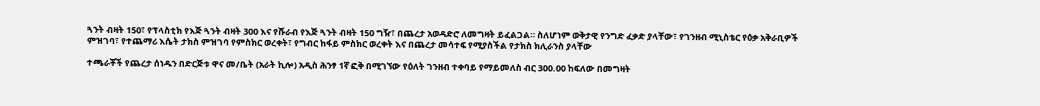ጓንት ብዛት 150፣ የፕላስቲክ የእጅ ጓንት ብዛት 300 እና የሹራብ የእጅ ጓንት ብዛት 150 ግዥ፣ በጨረታ አወዳድሮ ለመግዛት ይፈልጋል። ስለሆነም ወቅታዊ የንግድ ፈቃድ ያላቸው፣ የገንዘብ ሚኒስቴር የዕቃ አቅራቢዎች ምዝገባ፣ የተጨማሪ እሴት ታክስ ምዝገባ የምስክር ወረቀት፣ የግብር ከፋይ ምስክር ወረቀት እና በጨረታ መሳተፍ የሚያስችል የታክስ ክሊራንስ ያላቸው

ተጫራቾች የጨረታ ሰነዱን በድርጅቱ ዋና መ/ቤት (አራት ኪሎ) አዲስ ሕንፃ 1ኛ ፎቅ በሚገኘው የዕለት ገንዘብ ተቀባይ የማይመለስ ብር 300.00 ከፍለው በመግዛት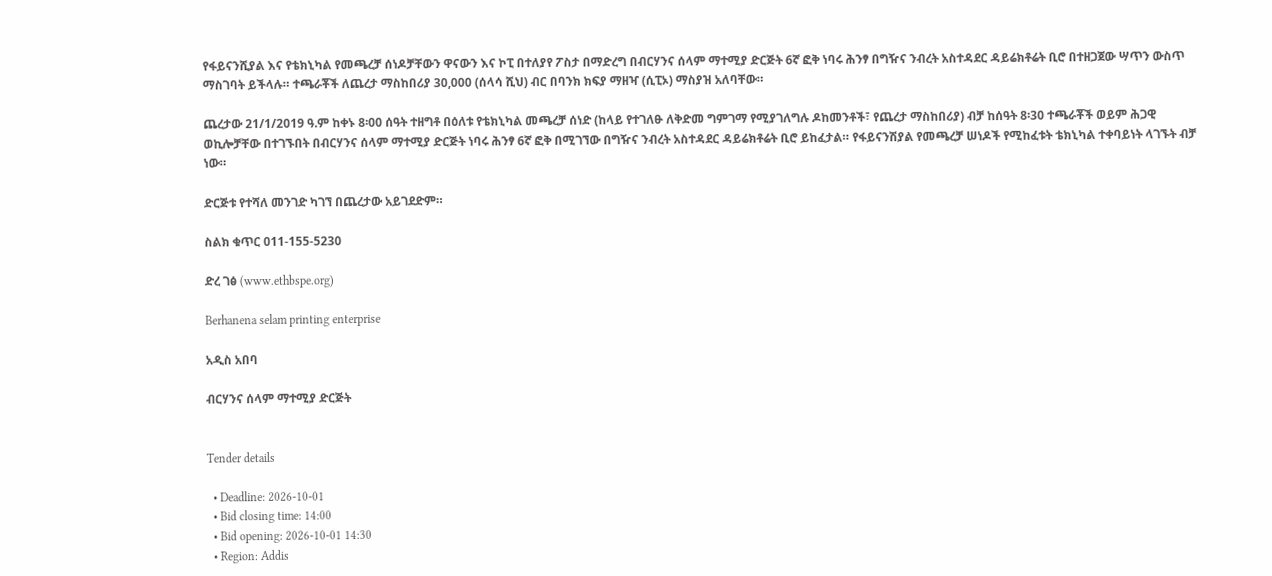የፋይናንሺያል እና የቴክኒካል የመጫረቻ ሰነዶቻቸውን ዋናውን እና ኮፒ በተለያየ ፖስታ በማድረግ በብርሃንና ሰላም ማተሚያ ድርጅት 6ኛ ፎቅ ነባሩ ሕንፃ በግዥና ንብረት አስተዳደር ዳይሬክቶሬት ቢሮ በተዘጋጀው ሣጥን ውስጥ ማስገባት ይችላሉ። ተጫራቾች ለጨረታ ማስከበሪያ 30,000 (ሰላሳ ሺህ) ብር በባንክ ክፍያ ማዘዣ (ሲፒኦ) ማስያዝ አለባቸው።

ጨረታው 21/1/2019 ዓ.ም ከቀኑ 8፡00 ሰዓት ተዘግቶ በዕለቱ የቴክኒካል መጫረቻ ሰነድ (ከላይ የተገለፁ ለቅድመ ግምገማ የሚያገለግሉ ዶከመንቶች፣ የጨረታ ማስከበሪያ) ብቻ ከሰዓት 8፡30 ተጫራቾች ወይም ሕጋዊ ወኪሎቻቸው በተገኙበት በብርሃንና ሰላም ማተሚያ ድርጅት ነባሩ ሕንፃ 6ኛ ፎቅ በሚገኘው በግዥና ንብረት አስተዳደር ዳይሬክቶሬት ቢሮ ይከፈታል። የፋይናንሽያል የመጫረቻ ሠነዶች የሚከፈቱት ቴክኒካል ተቀባይነት ላገኙት ብቻ ነው።

ድርጅቱ የተሻለ መንገድ ካገኘ በጨረታው አይገደድም።

ስልክ ቁጥር 011-155-5230

ድረ ገፅ (www.ethbspe.org)

Berhanena selam printing enterprise

አዲስ አበባ

ብርሃንና ሰላም ማተሚያ ድርጅት


Tender details

  • Deadline: 2026-10-01
  • Bid closing time: 14:00
  • Bid opening: 2026-10-01 14:30
  • Region: Addis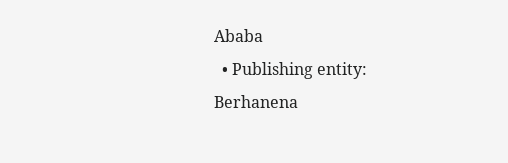Ababa
  • Publishing entity: Berhanena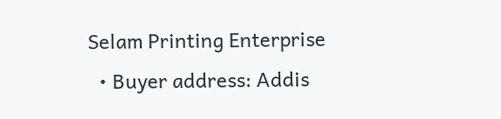Selam Printing Enterprise
  • Buyer address: Addis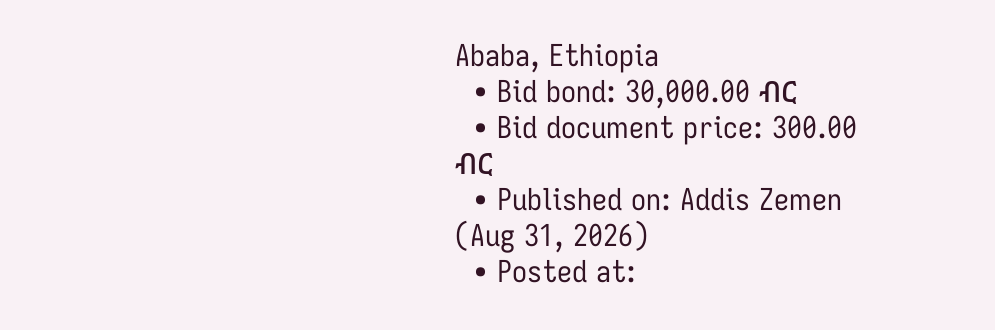Ababa, Ethiopia
  • Bid bond: 30,000.00 ብር
  • Bid document price: 300.00 ብር
  • Published on: Addis Zemen (Aug 31, 2026)
  • Posted at: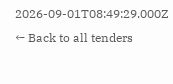2026-09-01T08:49:29.000Z
← Back to all tenders